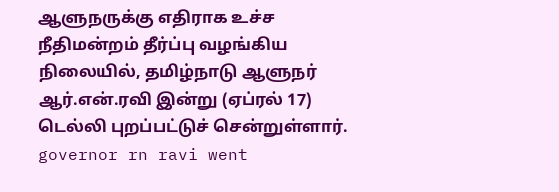ஆளுநருக்கு எதிராக உச்ச நீதிமன்றம் தீர்ப்பு வழங்கிய நிலையில், தமிழ்நாடு ஆளுநர் ஆர்.என்.ரவி இன்று (ஏப்ரல் 17) டெல்லி புறப்பட்டுச் சென்றுள்ளார். governor rn ravi went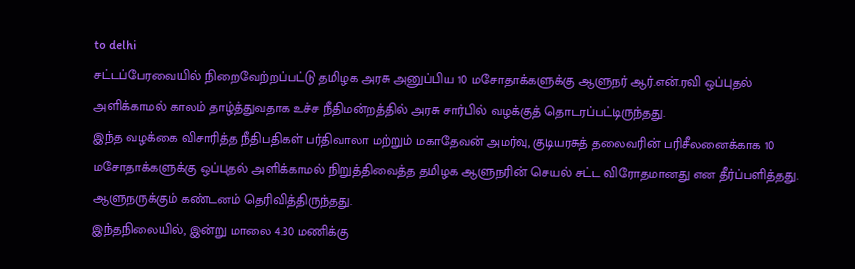to delhi
சட்டப்பேரவையில் நிறைவேற்றப்பட்டு தமிழக அரசு அனுப்பிய 10 மசோதாக்களுக்கு ஆளுநர் ஆர்.என்.ரவி ஒப்புதல் அளிக்காமல் காலம் தாழ்த்துவதாக உச்ச நீதிமன்றத்தில் அரசு சார்பில் வழக்குத் தொடரப்பட்டிருந்தது.
இந்த வழக்கை விசாரித்த நீதிபதிகள் பர்திவாலா மற்றும் மகாதேவன் அமர்வு, குடியரசுத் தலைவரின் பரிசீலனைக்காக 10 மசோதாக்களுக்கு ஒப்புதல் அளிக்காமல் நிறுத்திவைத்த தமிழக ஆளுநரின் செயல் சட்ட விரோதமானது என தீர்ப்பளித்தது. ஆளுநருக்கும் கண்டனம் தெரிவித்திருந்தது.
இந்தநிலையில், இன்று மாலை 4.30 மணிக்கு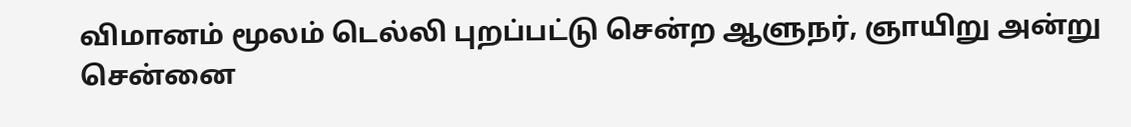விமானம் மூலம் டெல்லி புறப்பட்டு சென்ற ஆளுநர், ஞாயிறு அன்று சென்னை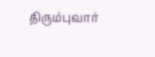திரும்புவார்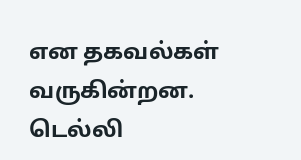என தகவல்கள் வருகின்றன.
டெல்லி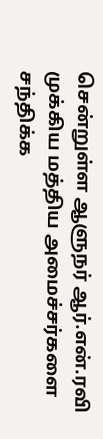சென்றுள்ள ஆளுநர் ஆர்.என்.ரவி முக்கிய மத்திய அமைச்சர்களை சந்திக்க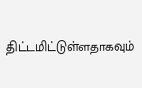திட்டமிட்டுள்ளதாகவும்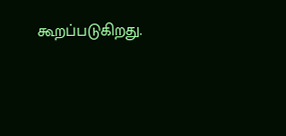கூறப்படுகிறது.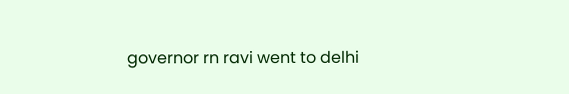governor rn ravi went to delhi